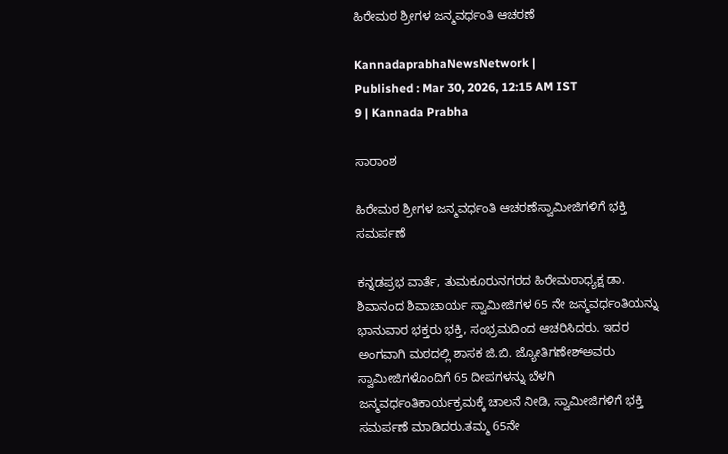ಹಿರೇಮಠ ಶ್ರೀಗಳ ಜನ್ಮವರ್ಧಂತಿ ಆಚರಣೆ

KannadaprabhaNewsNetwork |
Published : Mar 30, 2026, 12:15 AM IST
9 | Kannada Prabha

ಸಾರಾಂಶ

ಹಿರೇಮಠ ಶ್ರೀಗಳ ಜನ್ಮವರ್ಧಂತಿ ಆಚರಣೆಸ್ವಾಮೀಜಿಗಳಿಗೆ ಭಕ್ತಿ ಸಮರ್ಪಣೆ

ಕನ್ನಡಪ್ರಭ ವಾರ್ತೆ, ತುಮಕೂರುನಗರದ ಹಿರೇಮಠಾಧ್ಯಕ್ಷ ಡಾ. ಶಿವಾನಂದ ಶಿವಾಚಾರ್ಯ ಸ್ವಾಮೀಜಿಗಳ 65 ನೇ ಜನ್ಮವರ್ಧಂತಿಯನ್ನು ಭಾನುವಾರ ಭಕ್ತರು ಭಕ್ತಿ, ಸಂಭ್ರಮದಿಂದ ಆಚರಿಸಿದರು. ಇದರ ಅಂಗವಾಗಿ ಮಠದಲ್ಲಿ ಶಾಸಕ ಜಿ.ಬಿ. ಜ್ಯೋತಿಗಣೇಶ್‌ಅವರು ಸ್ವಾಮೀಜಿಗಳೊಂದಿಗೆ 65 ದೀಪಗಳನ್ನು ಬೆಳಗಿ ಜನ್ಮವರ್ಧಂತಿಕಾರ್ಯಕ್ರಮಕ್ಕೆ ಚಾಲನೆ ನೀಡಿ, ಸ್ವಾಮೀಜಿಗಳಿಗೆ ಭಕ್ತಿ ಸಮರ್ಪಣೆ ಮಾಡಿದರು.ತಮ್ಮ 65ನೇ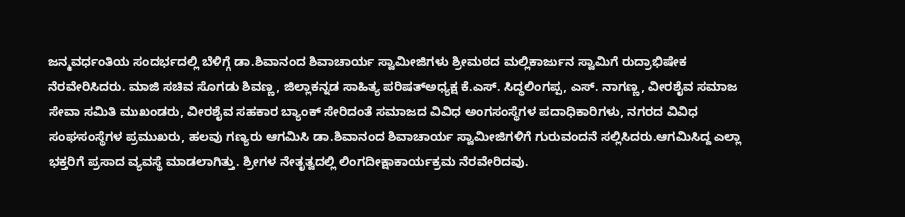ಜನ್ಮವರ್ಧಂತಿಯ ಸಂದರ್ಭದಲ್ಲಿ ಬೆಳಿಗ್ಗೆ ಡಾ.ಶಿವಾನಂದ ಶಿವಾಚಾರ್ಯ ಸ್ವಾಮೀಜಿಗಳು ಶ್ರೀಮಠದ ಮಲ್ಲಿಕಾರ್ಜುನ ಸ್ವಾಮಿಗೆ ರುದ್ರಾಭಿಷೇಕ ನೆರವೇರಿಸಿದರು. ಮಾಜಿ ಸಚಿವ ಸೊಗಡು ಶಿವಣ್ಣ, ಜಿಲ್ಲಾಕನ್ನಡ ಸಾಹಿತ್ಯ ಪರಿಷತ್‌ಅಧ್ಯಕ್ಷ ಕೆ.ಎಸ್. ಸಿದ್ಧಲಿಂಗಪ್ಪ, ಎಸ್. ನಾಗಣ್ಣ, ವೀರಶೈವ ಸಮಾಜ ಸೇವಾ ಸಮಿತಿ ಮುಖಂಡರು, ವೀರಶೈವ ಸಹಕಾರ ಬ್ಯಾಂಕ್ ಸೇರಿದಂತೆ ಸಮಾಜದ ವಿವಿಧ ಅಂಗಸಂಸ್ಥೆಗಳ ಪದಾಧಿಕಾರಿಗಳು, ನಗರದ ವಿವಿಧ ಸಂಘಸಂಸ್ಥೆಗಳ ಪ್ರಮುಖರು, ಹಲವು ಗಣ್ಯರು ಆಗಮಿಸಿ ಡಾ.ಶಿವಾನಂದ ಶಿವಾಚಾರ್ಯ ಸ್ವಾಮೀಜಿಗಳಿಗೆ ಗುರುವಂದನೆ ಸಲ್ಲಿಸಿದರು.ಆಗಮಿಸಿದ್ದ ಎಲ್ಲಾ ಭಕ್ತರಿಗೆ ಪ್ರಸಾದ ವ್ಯವಸ್ಥೆ ಮಾಡಲಾಗಿತ್ತು. ಶ್ರೀಗಳ ನೇತೃತ್ವದಲ್ಲಿ ಲಿಂಗದೀಕ್ಷಾಕಾರ್ಯಕ್ರಮ ನೆರವೇರಿದವು.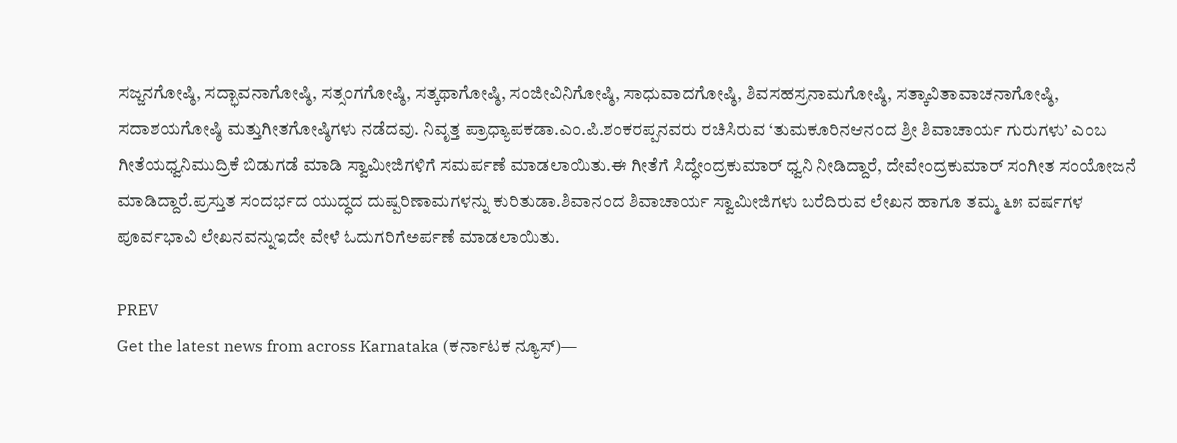ಸಜ್ಜನಗೋಷ್ಠಿ, ಸದ್ಭಾವನಾಗೋಷ್ಠಿ, ಸತ್ಸಂಗಗೋಷ್ಠಿ, ಸತ್ಕಥಾಗೋಷ್ಠಿ, ಸಂಜೀವಿನಿಗೋಷ್ಠಿ, ಸಾಧುವಾದಗೋಷ್ಠಿ, ಶಿವಸಹಸ್ರನಾಮಗೋಷ್ಠಿ, ಸತ್ಕಾವಿತಾವಾಚನಾಗೋಷ್ಠಿ, ಸದಾಶಯಗೋಷ್ಠಿ ಮತ್ತುಗೀತಗೋಷ್ಠಿಗಳು ನಡೆದವು. ನಿವೃತ್ತ ಪ್ರಾಧ್ಯಾಪಕಡಾ.ಎಂ.ಪಿ.ಶಂಕರಪ್ಪನವರು ರಚಿಸಿರುವ ‘ತುಮಕೂರಿನಆನಂದ ಶ್ರೀ ಶಿವಾಚಾರ್ಯ ಗುರುಗಳು’ ಎಂಬ ಗೀತೆಯಧ್ವನಿಮುದ್ರಿಕೆ ಬಿಡುಗಡೆ ಮಾಡಿ ಸ್ವಾಮೀಜಿಗಳಿಗೆ ಸಮರ್ಪಣೆ ಮಾಡಲಾಯಿತು.ಈ ಗೀತೆಗೆ ಸಿದ್ಧೇಂದ್ರಕುಮಾರ್ ಧ್ವನಿ ನೀಡಿದ್ದಾರೆ, ದೇವೇಂದ್ರಕುಮಾರ್ ಸಂಗೀತ ಸಂಯೋಜನೆ ಮಾಡಿದ್ದಾರೆ.ಪ್ರಸ್ತುತ ಸಂದರ್ಭದ ಯುದ್ಧದ ದುಷ್ಪರಿಣಾಮಗಳನ್ನು ಕುರಿತುಡಾ.ಶಿವಾನಂದ ಶಿವಾಚಾರ್ಯ ಸ್ವಾಮೀಜಿಗಳು ಬರೆದಿರುವ ಲೇಖನ ಹಾಗೂ ತಮ್ಮ ೬೫ ವರ್ಷಗಳ ಪೂರ್ವಭಾವಿ ಲೇಖನವನ್ನುಇದೇ ವೇಳೆ ಓದುಗರಿಗೆಅರ್ಪಣೆ ಮಾಡಲಾಯಿತು.

PREV
Get the latest news from across Karnataka (ಕರ್ನಾಟಕ ನ್ಯೂಸ್)—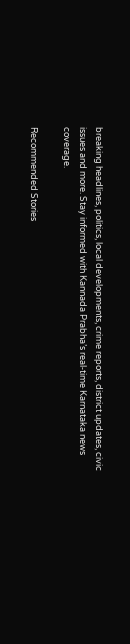breaking headlines, politics, local developments, crime reports, district updates, civic issues and more. Stay informed with Kannada Prabha’s real‑time Karnataka news coverage.

Recommended Stories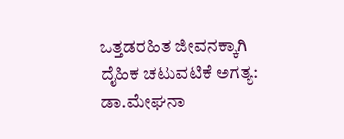ಒತ್ತಡರಹಿತ ಜೀವನಕ್ಕಾಗಿ ದೈಹಿಕ ಚಟುವಟಿಕೆ ಅಗತ್ಯ: ಡಾ.ಮೇಘನಾ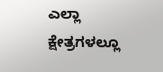ಎಲ್ಲಾ ಕ್ಷೇತ್ರಗಳಲ್ಲೂ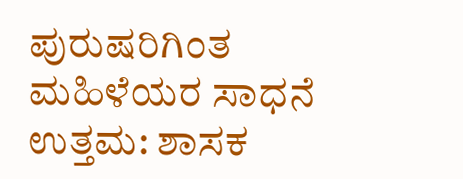ಪುರುಷರಿಗಿಂತ ಮಹಿಳೆಯರ ಸಾಧನೆ ಉತ್ತಮ: ಶಾಸಕ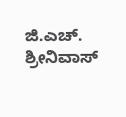ಜಿ.ಎಚ್. ಶ್ರೀನಿವಾಸ್